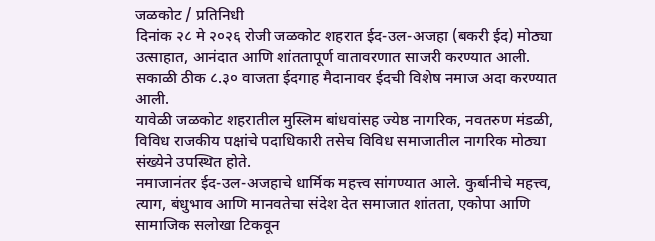जळकोट / प्रतिनिधी
दिनांक २८ मे २०२६ रोजी जळकोट शहरात ईद-उल-अजहा (बकरी ईद) मोठ्या उत्साहात, आनंदात आणि शांततापूर्ण वातावरणात साजरी करण्यात आली. सकाळी ठीक ८.३० वाजता ईदगाह मैदानावर ईदची विशेष नमाज अदा करण्यात आली.
यावेळी जळकोट शहरातील मुस्लिम बांधवांसह ज्येष्ठ नागरिक, नवतरुण मंडळी, विविध राजकीय पक्षांचे पदाधिकारी तसेच विविध समाजातील नागरिक मोठ्या संख्येने उपस्थित होते.
नमाजानंतर ईद-उल-अजहाचे धार्मिक महत्त्व सांगण्यात आले. कुर्बानीचे महत्त्व, त्याग, बंधुभाव आणि मानवतेचा संदेश देत समाजात शांतता, एकोपा आणि सामाजिक सलोखा टिकवून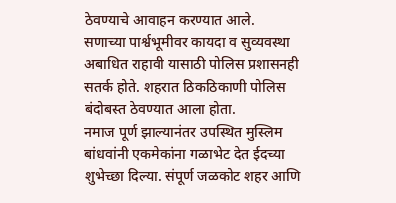ठेवण्याचे आवाहन करण्यात आले.
सणाच्या पार्श्वभूमीवर कायदा व सुव्यवस्था अबाधित राहावी यासाठी पोलिस प्रशासनही सतर्क होते. शहरात ठिकठिकाणी पोलिस बंदोबस्त ठेवण्यात आला होता.
नमाज पूर्ण झाल्यानंतर उपस्थित मुस्लिम बांधवांनी एकमेकांना गळाभेट देत ईदच्या शुभेच्छा दिल्या. संपूर्ण जळकोट शहर आणि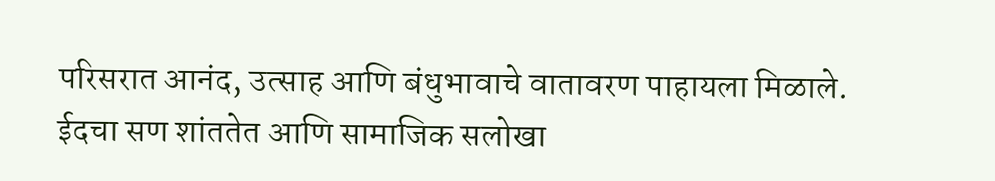परिसरात आनंद, उत्साह आणि बंधुभावाचे वातावरण पाहायला मिळाले.
ईदचा सण शांततेत आणि सामाजिक सलोखा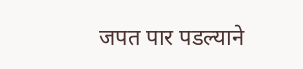जपत पार पडल्याने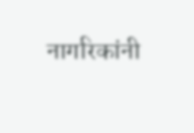नागरिकांनी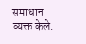समाधान व्यक्त केले.